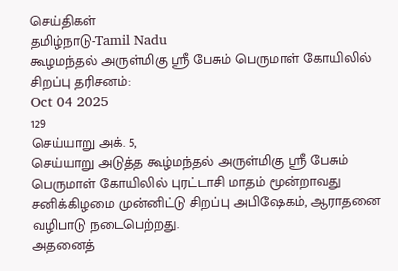செய்திகள்
தமிழ்நாடு-Tamil Nadu
கூழமந்தல் அருள்மிகு ஸ்ரீ பேசும் பெருமாள் கோயிலில் சிறப்பு தரிசனம்:
Oct 04 2025
129
செய்யாறு அக். 5,
செய்யாறு அடுத்த கூழ்மந்தல் அருள்மிகு ஸ்ரீ பேசும் பெருமாள் கோயிலில் புரட்டாசி மாதம் மூன்றாவது சனிக்கிழமை முன்னிட்டு சிறப்பு அபிஷேகம், ஆராதனை வழிபாடு நடைபெற்றது.
அதனைத்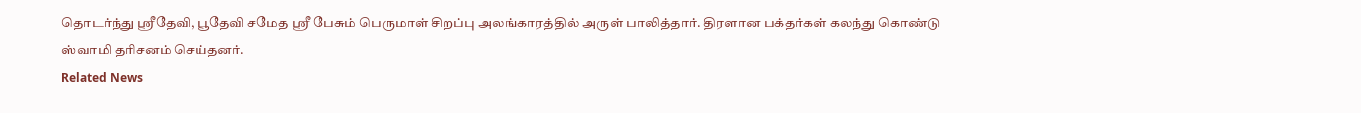தொடர்ந்து ஸ்ரீதேவி, பூதேவி சமேத ஸ்ரீ பேசும் பெருமாள் சிறப்பு அலங்காரத்தில் அருள் பாலித்தார். திரளான பக்தர்கள் கலந்து கொண்டு ஸ்வாமி தரிசனம் செய்தனர்.
Related News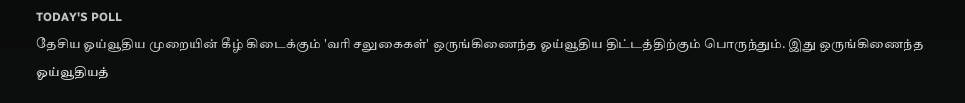TODAY'S POLL
தேசிய ஓய்வூதிய முறையின் கீழ் கிடைக்கும் 'வரி சலுகைகள்' ஒருங்கிணைந்த ஓய்வூதிய திட்டத்திற்கும் பொருந்தும். இது ஒருங்கிணைந்த ஓய்வூதியத்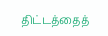திட்டத்தைத்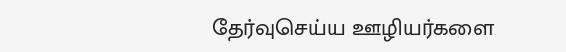தேர்வுசெய்ய ஊழியர்களை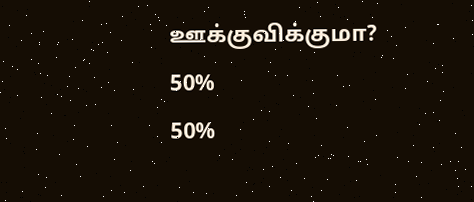ஊக்குவிக்குமா?
50%
50%